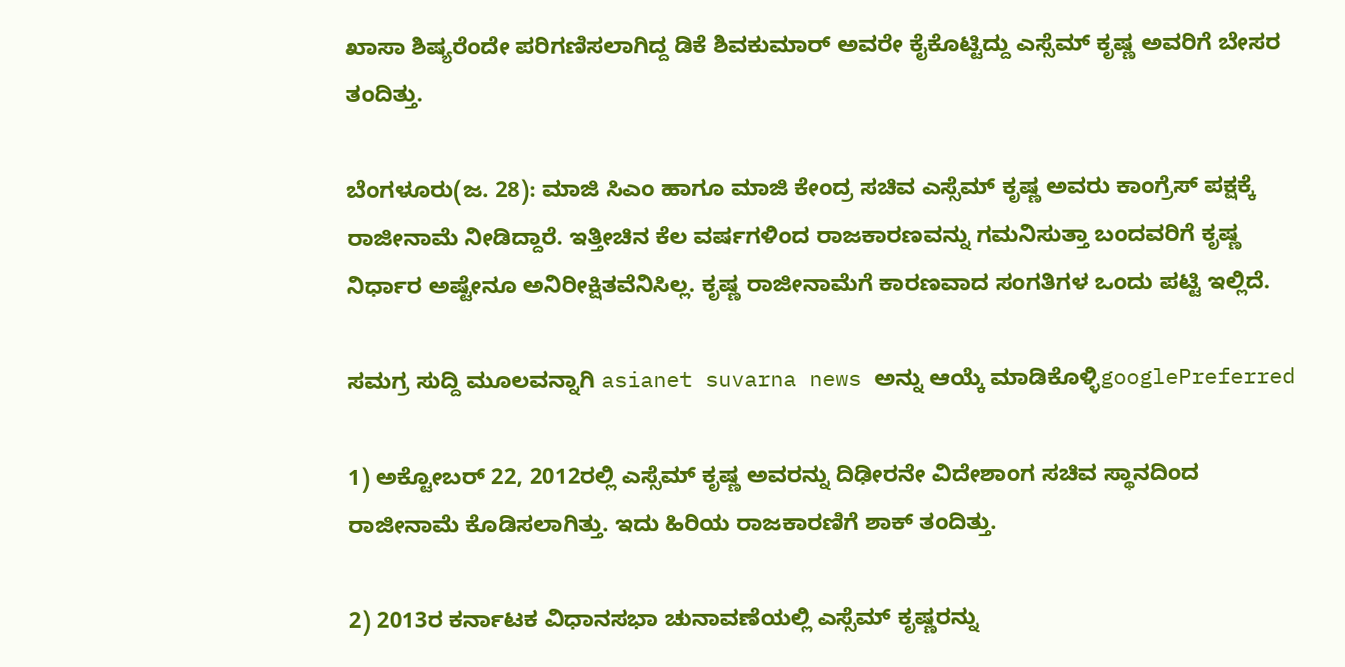ಖಾಸಾ ಶಿಷ್ಯರೆಂದೇ ಪರಿಗಣಿಸಲಾಗಿದ್ದ ಡಿಕೆ ಶಿವಕುಮಾರ್ ಅವರೇ ಕೈಕೊಟ್ಟಿದ್ದು ಎಸ್ಸೆಮ್ ಕೃಷ್ಣ ಅವರಿಗೆ ಬೇಸರ ತಂದಿತ್ತು.

ಬೆಂಗಳೂರು(ಜ. 28): ಮಾಜಿ ಸಿಎಂ ಹಾಗೂ ಮಾಜಿ ಕೇಂದ್ರ ಸಚಿವ ಎಸ್ಸೆಮ್ ಕೃಷ್ಣ ಅವರು ಕಾಂಗ್ರೆಸ್ ಪಕ್ಷಕ್ಕೆ ರಾಜೀನಾಮೆ ನೀಡಿದ್ದಾರೆ. ಇತ್ತೀಚಿನ ಕೆಲ ವರ್ಷಗಳಿಂದ ರಾಜಕಾರಣವನ್ನು ಗಮನಿಸುತ್ತಾ ಬಂದವರಿಗೆ ಕೃಷ್ಣ ನಿರ್ಧಾರ ಅಷ್ಟೇನೂ ಅನಿರೀಕ್ಷಿತವೆನಿಸಿಲ್ಲ. ಕೃಷ್ಣ ರಾಜೀನಾಮೆಗೆ ಕಾರಣವಾದ ಸಂಗತಿಗಳ ಒಂದು ಪಟ್ಟಿ ಇಲ್ಲಿದೆ.

ಸಮಗ್ರ ಸುದ್ದಿ ಮೂಲವನ್ನಾಗಿ asianet suvarna news ಅನ್ನು ಆಯ್ಕೆ ಮಾಡಿಕೊಳ್ಳಿgooglePreferred

1) ಅಕ್ಟೋಬರ್ 22, 2012ರಲ್ಲಿ ಎಸ್ಸೆಮ್ ಕೃಷ್ಣ ಅವರನ್ನು ದಿಢೀರನೇ ವಿದೇಶಾಂಗ ಸಚಿವ ಸ್ಥಾನದಿಂದ ರಾಜೀನಾಮೆ ಕೊಡಿಸಲಾಗಿತ್ತು. ಇದು ಹಿರಿಯ ರಾಜಕಾರಣಿಗೆ ಶಾಕ್ ತಂದಿತ್ತು.

2) 2013ರ ಕರ್ನಾಟಕ ವಿಧಾನಸಭಾ ಚುನಾವಣೆಯಲ್ಲಿ ಎಸ್ಸೆಮ್ ಕೃಷ್ಣರನ್ನು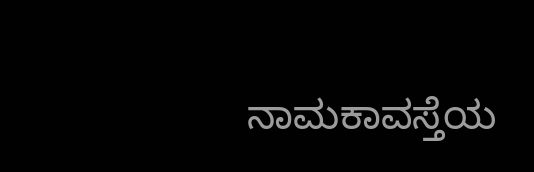ನಾಮಕಾವಸ್ತೆಯ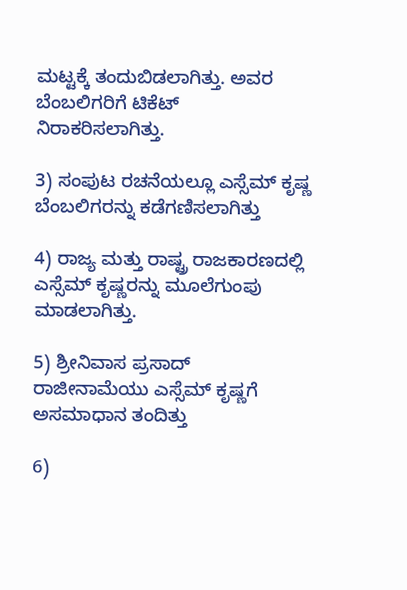ಮಟ್ಟಕ್ಕೆ ತಂದುಬಿಡಲಾಗಿತ್ತು. ಅವರ ಬೆಂಬಲಿಗರಿಗೆ ಟಿಕೆಟ್ ನಿರಾಕರಿಸಲಾಗಿತ್ತು.

3) ಸಂಪುಟ ರಚನೆಯಲ್ಲೂ ಎಸ್ಸೆಮ್ ಕೃಷ್ಣ ಬೆಂಬಲಿಗರನ್ನು ಕಡೆಗಣಿಸಲಾಗಿತ್ತು

4) ರಾಜ್ಯ ಮತ್ತು ರಾಷ್ಟ್ರ ರಾಜಕಾರಣದಲ್ಲಿ ಎಸ್ಸೆಮ್ ಕೃಷ್ಣರನ್ನು ಮೂಲೆಗುಂಪು ಮಾಡಲಾಗಿತ್ತು.

5) ಶ್ರೀನಿವಾಸ ಪ್ರಸಾದ್ ರಾಜೀನಾಮೆಯು ಎಸ್ಸೆಮ್ ಕೃಷ್ಣಗೆ ಅಸಮಾಧಾನ ತಂದಿತ್ತು

6)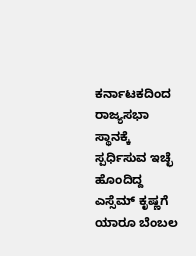ಕರ್ನಾಟಕದಿಂದ ರಾಜ್ಯಸಭಾ ಸ್ಥಾನಕ್ಕೆ ಸ್ಪರ್ಧಿಸುವ ಇಚ್ಛೆ ಹೊಂದಿದ್ದ ಎಸ್ಸೆಮ್ ಕೃಷ್ಣಗೆ ಯಾರೂ ಬೆಂಬಲ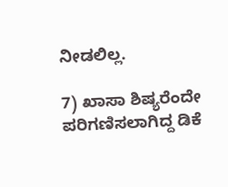ನೀಡಲಿಲ್ಲ.

7) ಖಾಸಾ ಶಿಷ್ಯರೆಂದೇ ಪರಿಗಣಿಸಲಾಗಿದ್ದ ಡಿಕೆ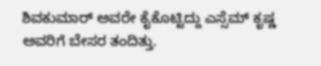ಶಿವಕುಮಾರ್ ಅವರೇ ಕೈಕೊಟ್ಟಿದ್ದು ಎಸ್ಸೆಮ್ ಕೃಷ್ಣ ಅವರಿಗೆ ಬೇಸರ ತಂದಿತ್ತು.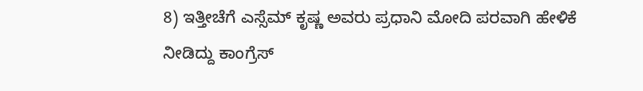8) ಇತ್ತೀಚೆಗೆ ಎಸ್ಸೆಮ್ ಕೃಷ್ಣ ಅವರು ಪ್ರಧಾನಿ ಮೋದಿ ಪರವಾಗಿ ಹೇಳಿಕೆ ನೀಡಿದ್ದು ಕಾಂಗ್ರೆಸ್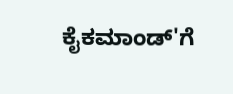ಕೈಕಮಾಂಡ್'ಗೆ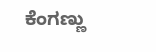ಕೆಂಗಣ್ಣು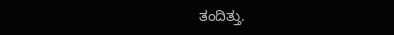ತಂದಿತ್ತು.